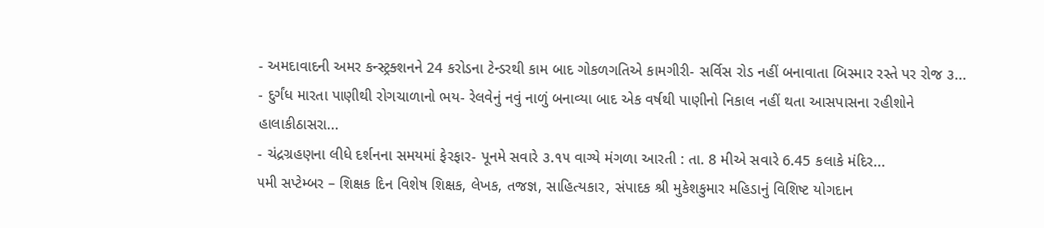- અમદાવાદની અમર કન્સ્ટ્રક્શનને 24 કરોડના ટેન્ડરથી કામ બાદ ગોકળગતિએ કામગીરી- સર્વિસ રોડ નહીં બનાવાતા બિસ્માર રસ્તે પર રોજ ૩...
- દુર્ગંધ મારતા પાણીથી રોગચાળાનો ભય- રેલવેનું નવું નાળું બનાવ્યા બાદ એક વર્ષથી પાણીનો નિકાલ નહીં થતા આસપાસના રહીશોને હાલાકીઠાસરા...
- ચંદ્રગ્રહણના લીધે દર્શનના સમયમાં ફેરફાર- પૂનમે સવારે ૩.૧૫ વાગ્યે મંગળા આરતી : તા. 8 મીએ સવારે 6.45 કલાકે મંદિર...
૫મી સપ્ટેમ્બર – શિક્ષક દિન વિશેષ શિક્ષક, લેખક, તજજ્ઞ, સાહિત્યકાર, સંપાદક શ્રી મુકેશકુમાર મહિડાનું વિશિષ્ટ યોગદાન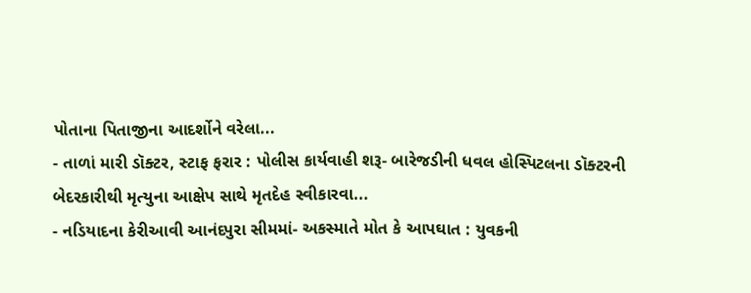પોતાના પિતાજીના આદર્શોને વરેલા...
- તાળાં મારી ડૉક્ટર, સ્ટાફ ફરાર : પોલીસ કાર્યવાહી શરૂ- બારેજડીની ધવલ હોસ્પિટલના ડૉક્ટરની બેદરકારીથી મૃત્યુના આક્ષેપ સાથે મૃતદેહ સ્વીકારવા...
- નડિયાદના કેરીઆવી આનંદપુરા સીમમાં- અકસ્માતે મોત કે આપઘાત : યુવકની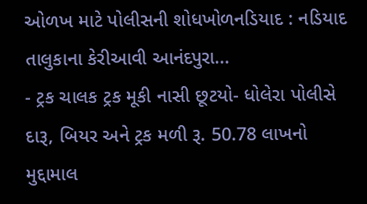ઓળખ માટે પોલીસની શોધખોળનડિયાદ : નડિયાદ તાલુકાના કેરીઆવી આનંદપુરા...
- ટ્રક ચાલક ટ્રક મૂકી નાસી છૂટયો- ધોલેરા પોલીસે દારૂ, બિયર અને ટ્રક મળી રૂ. 50.78 લાખનો મુદ્દામાલ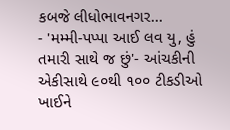કબજે લીધોભાવનગર...
- 'મમ્મી-પપ્પા આઈ લવ યુ, હું તમારી સાથે જ છું'- આંચકીની એકીસાથે ૯૦થી ૧૦૦ ટીકડીઓ ખાઈને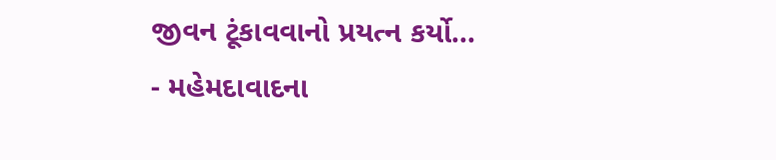જીવન ટૂંકાવવાનો પ્રયત્ન કર્યો...
- મહેમદાવાદના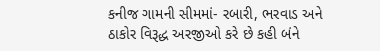કનીજ ગામની સીમમાં- રબારી, ભરવાડ અને ઠાકોર વિરૂદ્ધ અરજીઓ કરે છે કહી બંને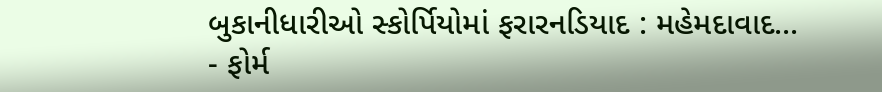બુકાનીધારીઓ સ્કોર્પિયોમાં ફરારનડિયાદ : મહેમદાવાદ...
- ફોર્મ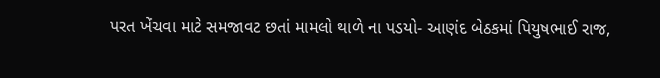પરત ખેંચવા માટે સમજાવટ છતાં મામલો થાળે ના પડયો- આણંદ બેઠકમાં પિયુષભાઈ રાજ,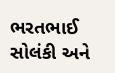ભરતભાઈ સોલંકી અને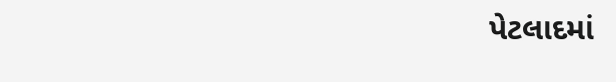પેટલાદમાં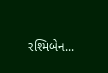રશ્મિબેન...